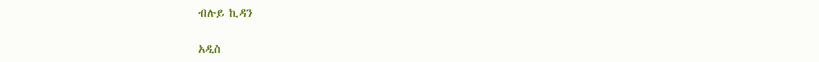ብሉይ ኪዳን

አዲስ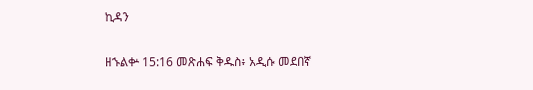ኪዳን

ዘኁልቍ 15:16 መጽሐፍ ቅዱስ፥ አዲሱ መደበኛ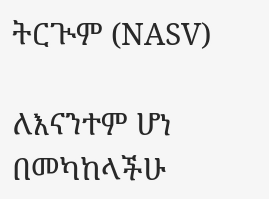ትርጒም (NASV)

ለእናንተም ሆነ በመካከላችሁ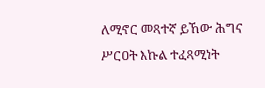ለሚኖር መጻተኛ ይኸው ሕግና ሥርዐት እኩል ተፈጻሚነት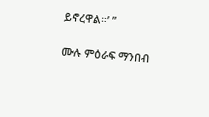ይኖረዋል።’ ”

ሙሉ ምዕራፍ ማንበብ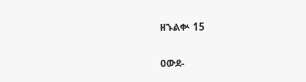ዘኁልቍ 15

ዐውደ-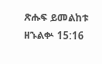ጽሑፍ ይመልከቱ ዘኁልቍ 15:16